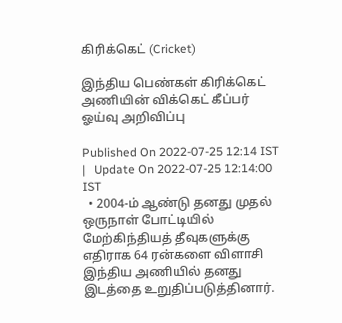கிரிக்கெட் (Cricket)

இந்திய பெண்கள் கிரிக்கெட் அணியின் விக்கெட் கீப்பர் ஓய்வு அறிவிப்பு

Published On 2022-07-25 12:14 IST   |   Update On 2022-07-25 12:14:00 IST
  • 2004-ம் ஆண்டு தனது முதல் ஒருநாள் போட்டியில் மேற்கிந்தியத் தீவுகளுக்கு எதிராக 64 ரன்களை விளாசி இந்திய அணியில் தனது இடத்தை உறுதிப்படுத்தினார்.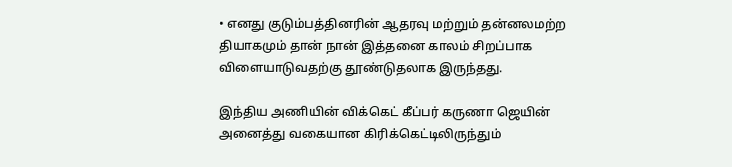• எனது குடும்பத்தினரின் ஆதரவு மற்றும் தன்னலமற்ற தியாகமும் தான் நான் இத்தனை காலம் சிறப்பாக விளையாடுவதற்கு தூண்டுதலாக இருந்தது.

இந்திய அணியின் விக்கெட் கீப்பர் கருணா ஜெயின் அனைத்து வகையான கிரிக்கெட்டிலிருந்தும்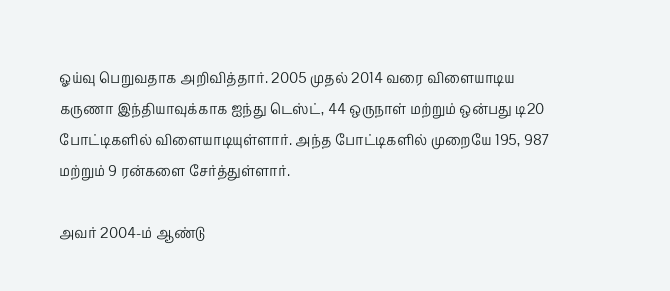ஓய்வு பெறுவதாக அறிவித்தார். 2005 முதல் 2014 வரை விளையாடிய கருணா இந்தியாவுக்காக ஐந்து டெஸ்ட், 44 ஒருநாள் மற்றும் ஒன்பது டி20 போட்டிகளில் விளையாடியுள்ளார். அந்த போட்டிகளில் முறையே 195, 987 மற்றும் 9 ரன்களை சேர்த்துள்ளார்.

அவர் 2004-ம் ஆண்டு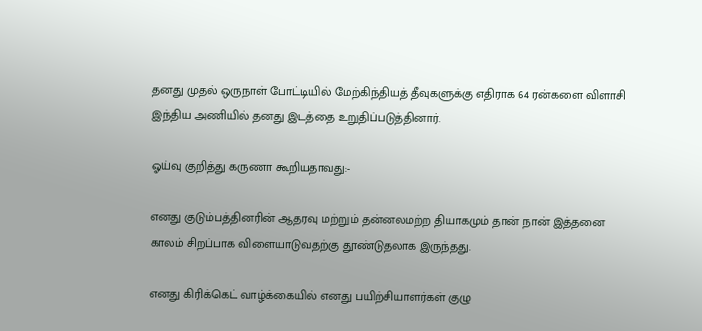தனது முதல் ஒருநாள் போட்டியில் மேற்கிந்தியத் தீவுகளுக்கு எதிராக 64 ரன்களை விளாசி இந்திய அணியில் தனது இடத்தை உறுதிப்படுத்தினார்.

ஓய்வு குறித்து கருணா கூறியதாவது:-

எனது குடும்பத்தினரின் ஆதரவு மற்றும் தன்னலமற்ற தியாகமும் தான் நான் இத்தனை காலம் சிறப்பாக விளையாடுவதற்கு தூண்டுதலாக இருந்தது.

எனது கிரிக்கெட் வாழ்க்கையில் எனது பயிற்சியாளர்கள் குழு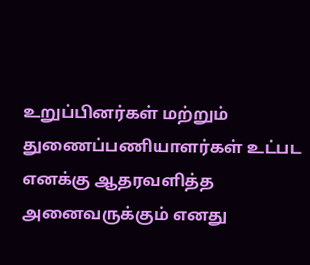உறுப்பினர்கள் மற்றும் துணைப்பணியாளர்கள் உட்பட எனக்கு ஆதரவளித்த அனைவருக்கும் எனது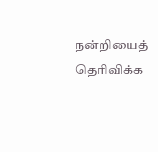நன்றியைத் தெரிவிக்க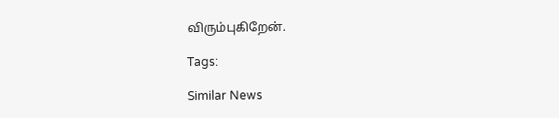விரும்புகிறேன்.

Tags:

Similar News